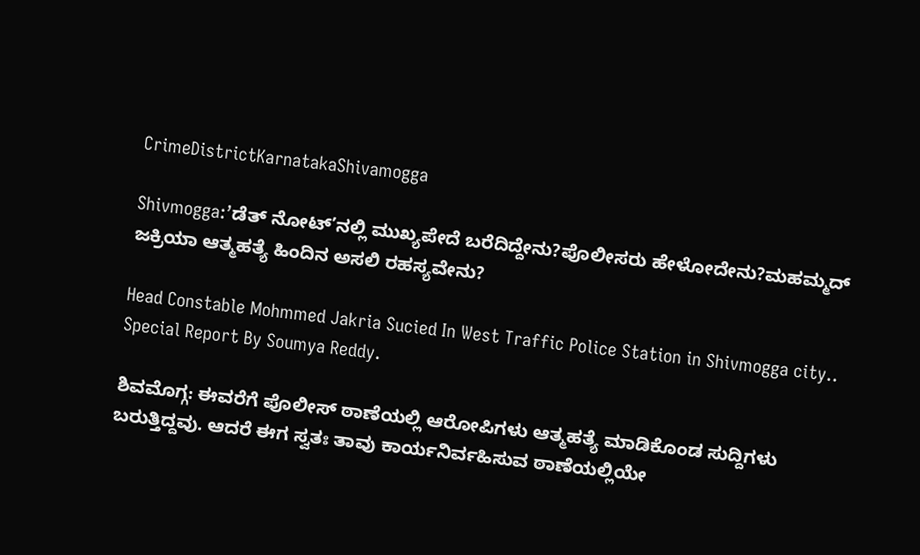CrimeDistrictKarnatakaShivamogga

Shivmogga:’ಡೆತ್‌ ನೋಟ್‌’ನಲ್ಲಿ ಮುಖ್ಯಪೇದೆ ಬರೆದಿದ್ದೇನು?ಪೊಲೀಸರು ಹೇಳೋದೇನು?ಮಹಮ್ಮದ್‌ ಜಕ್ರಿಯಾ ಆತ್ಮಹತ್ಯೆ ಹಿಂದಿನ ಅಸಲಿ ರಹಸ್ಯವೇನು?

Head Constable Mohmmed Jakria Sucied In West Traffic Police Station in Shivmogga city.. Special Report By Soumya Reddy.

ಶಿವಮೊಗ್ಗ: ಈವರೆಗೆ ಪೊಲೀಸ್‌ ಠಾಣೆಯಲ್ಲಿ ಆರೋಪಿಗಳು ಆತ್ಮಹತ್ಯೆ ಮಾಡಿಕೊಂಡ ಸುದ್ದಿಗಳು ಬರುತ್ತಿದ್ದವು. ಆದರೆ ಈಗ ಸ್ವತಃ ತಾವು ಕಾರ್ಯನಿರ್ವಹಿಸುವ ಠಾಣೆಯಲ್ಲಿಯೇ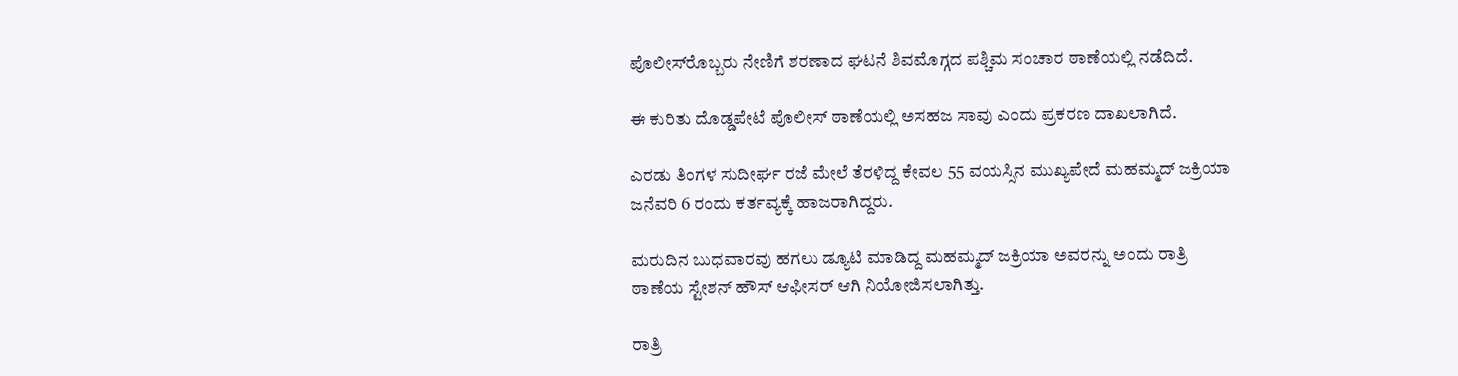ಪೊಲೀಸ್‌ರೊಬ್ಬರು ನೇಣಿಗೆ ಶರಣಾದ ಘಟನೆ ಶಿವಮೊಗ್ಗದ ಪಶ್ಚಿಮ ಸಂಚಾರ ಠಾಣೆಯಲ್ಲಿ ನಡೆದಿದೆ.

ಈ ಕುರಿತು ದೊಡ್ಡಪೇಟೆ ಪೊಲೀಸ್‌ ಠಾಣೆಯಲ್ಲಿ ಅಸಹಜ ಸಾವು ಎಂದು ಪ್ರಕರಣ ದಾಖಲಾಗಿದೆ.

ಎರಡು ತಿಂಗಳ ಸುದೀರ್ಘ ರಜೆ ಮೇಲೆ ತೆರಳಿದ್ದ ಕೇವಲ 55 ವಯಸ್ಸಿನ ಮುಖ್ಯಪೇದೆ ಮಹಮ್ಮದ್ ಜಕ್ರಿಯಾ ಜನೆವರಿ 6 ರಂದು ಕರ್ತವ್ಯಕ್ಕೆ ಹಾಜರಾಗಿದ್ದರು.

ಮರುದಿನ ಬುಧವಾರವು ಹಗಲು ಡ್ಯೂಟಿ ಮಾಡಿದ್ದ ಮಹಮ್ಮದ್ ಜಕ್ರಿಯಾ ಅವರನ್ನು ಅಂದು ರಾತ್ರಿ ಠಾಣೆಯ ಸ್ಟೇಶನ್‌ ಹೌಸ್‌ ಆಫೀಸರ್‌ ಆಗಿ ನಿಯೋಜಿಸಲಾಗಿತ್ತು.

ರಾತ್ರಿ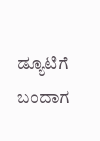ಡ್ಯೂಟಿಗೆ ಬಂದಾಗ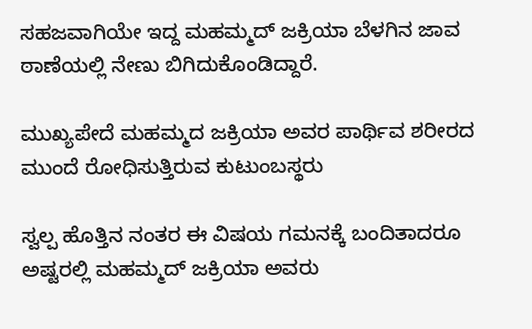ಸಹಜವಾಗಿಯೇ ಇದ್ದ ಮಹಮ್ಮದ್ ಜಕ್ರಿಯಾ ಬೆಳಗಿನ ಜಾವ ಠಾಣೆಯಲ್ಲಿ ನೇಣು ಬಿಗಿದುಕೊಂಡಿದ್ದಾರೆ.

ಮುಖ್ಯಪೇದೆ ಮಹಮ್ಮದ ಜಕ್ರಿಯಾ ಅವರ ಪಾರ್ಥಿವ ಶರೀರದ ಮುಂದೆ ರೋಧಿಸುತ್ತಿರುವ ಕುಟುಂಬಸ್ಥರು

ಸ್ವಲ್ಪ ಹೊತ್ತಿನ ನಂತರ ಈ ವಿಷಯ ಗಮನಕ್ಕೆ ಬಂದಿತಾದರೂ ಅಷ್ಟರಲ್ಲಿ ಮಹಮ್ಮದ್ ಜಕ್ರಿಯಾ ಅವರು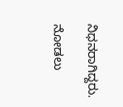ನಿಧನರಾಗಿದ್ದರು.

ನೋಡಲು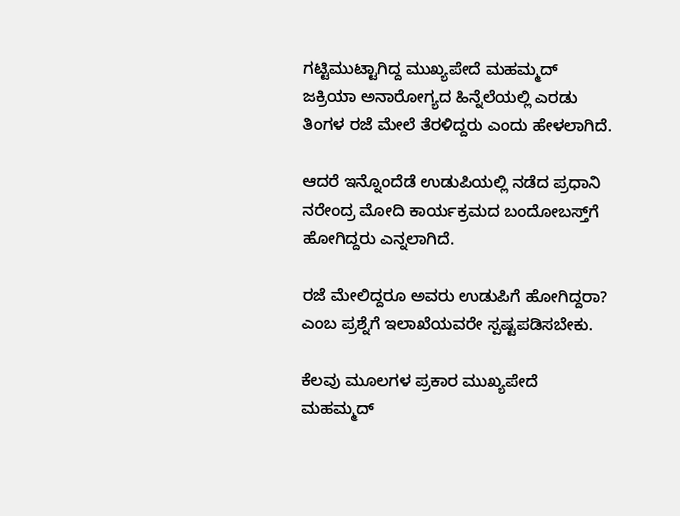ಗಟ್ಟಿಮುಟ್ಟಾಗಿದ್ದ ಮುಖ್ಯಪೇದೆ ಮಹಮ್ಮದ್ ಜಕ್ರಿಯಾ ಅನಾರೋಗ್ಯದ ಹಿನ್ನೆಲೆಯಲ್ಲಿ ಎರಡು ತಿಂಗಳ ರಜೆ ಮೇಲೆ ತೆರಳಿದ್ದರು ಎಂದು ಹೇಳಲಾಗಿದೆ.

ಆದರೆ ಇನ್ನೊಂದೆಡೆ ಉಡುಪಿಯಲ್ಲಿ ನಡೆದ ಪ್ರಧಾನಿ ನರೇಂದ್ರ ಮೋದಿ ಕಾರ್ಯಕ್ರಮದ ಬಂದೋಬಸ್ತ್‌ಗೆ ಹೋಗಿದ್ದರು ಎನ್ನಲಾಗಿದೆ.

ರಜೆ ಮೇಲಿದ್ದರೂ ಅವರು ಉಡುಪಿಗೆ ಹೋಗಿದ್ದರಾ? ಎಂಬ ಪ್ರಶ್ನೆಗೆ ಇಲಾಖೆಯವರೇ ಸ್ಪಷ್ಟಪಡಿಸಬೇಕು.

ಕೆಲವು ಮೂಲಗಳ ಪ್ರಕಾರ ಮುಖ್ಯಪೇದೆ ಮಹಮ್ಮದ್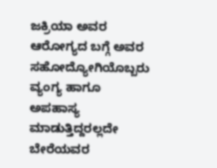ಜಕ್ರಿಯಾ ಅವರ ಆರೋಗ್ಯದ ಬಗ್ಗೆ ಅವರ ಸಹೋದ್ಯೋಗಿಯೊಬ್ಬರು ವ್ಯಂಗ್ಯ ಹಾಗೂ ಅಪಹಾಸ್ಯ ಮಾಡುತ್ತಿದ್ದರಲ್ಲದೇ ಬೇರೆಯವರ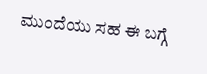ಮುಂದೆಯು ಸಹ ಈ ಬಗ್ಗೆ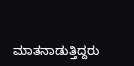ಮಾತನಾಡುತ್ತಿದ್ದರು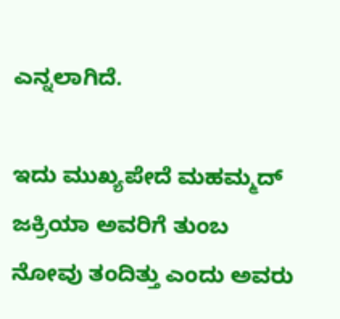ಎನ್ನಲಾಗಿದೆ.

ಇದು ಮುಖ್ಯಪೇದೆ ಮಹಮ್ಮದ್ ಜಕ್ರಿಯಾ ಅವರಿಗೆ ತುಂಬ ನೋವು ತಂದಿತ್ತು ಎಂದು ಅವರು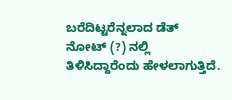ಬರೆದಿಟ್ಟರೆನ್ನಲಾದ ಡೆತ್‌ ನೋಟ್‌ (?) ನಲ್ಲಿ ತಿಳಿಸಿದ್ದಾರೆಂದು ಹೇಳಲಾಗುತ್ತಿದೆ.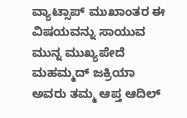ವ್ಯಾಟ್ಸಾಪ್‌ ಮುಖಾಂತರ ಈ ವಿಷಯವನ್ನು ಸಾಯುವ ಮುನ್ನ ಮುಖ್ಯಪೇದೆ ಮಹಮ್ಮದ್ ಜಕ್ರಿಯಾ ಅವರು ತಮ್ಮ ಆಪ್ತ ಆದಿಲ್‌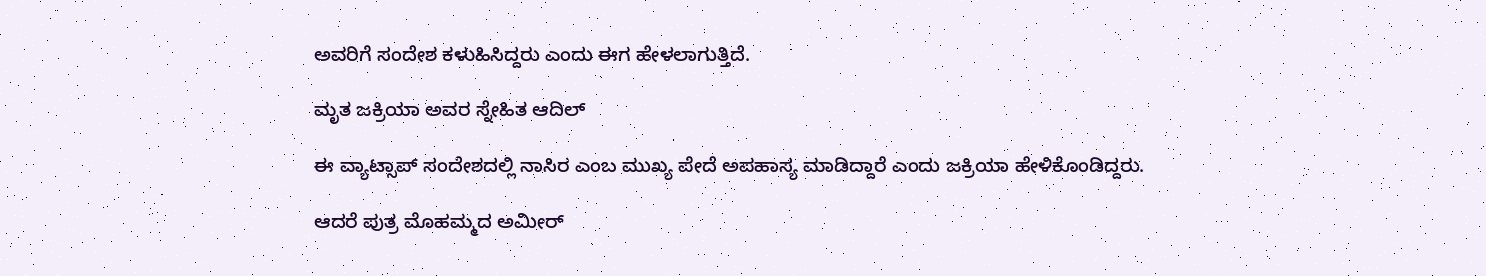ಅವರಿಗೆ ಸಂದೇಶ ಕಳುಹಿಸಿದ್ದರು ಎಂದು ಈಗ ಹೇಳಲಾಗುತ್ತಿದೆ.

ಮೃತ ಜಕ್ರಿಯಾ ಅವರ ಸ್ನೇಹಿತ ಆದಿಲ್‌

ಈ ವ್ಯಾಟ್ಸಾಪ್‌ ಸಂದೇಶದಲ್ಲಿ ನಾಸಿರ ಎಂಬ ಮುಖ್ಯ ಪೇದೆ ಅಪಹಾಸ್ಯ ಮಾಡಿದ್ದಾರೆ ಎಂದು ಜಕ್ರಿಯಾ ಹೇಳಿಕೊಂಡಿದ್ದರು.

ಆದರೆ ಪುತ್ರ ಮೊಹಮ್ಮದ ಅಮೀರ್‌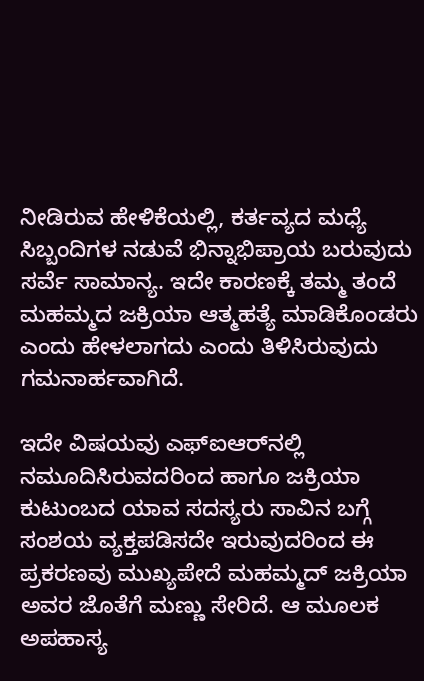ನೀಡಿರುವ ಹೇಳಿಕೆಯಲ್ಲಿ, ಕರ್ತವ್ಯದ ಮಧ್ಯೆ ಸಿಬ್ಬಂದಿಗಳ ನಡುವೆ ಭಿನ್ನಾಭಿಪ್ರಾಯ ಬರುವುದು ಸರ್ವೆ ಸಾಮಾನ್ಯ. ಇದೇ ಕಾರಣಕ್ಕೆ ತಮ್ಮ ತಂದೆ ಮಹಮ್ಮದ ಜಕ್ರಿಯಾ ಆತ್ಮಹತ್ಯೆ ಮಾಡಿಕೊಂಡರು ಎಂದು ಹೇಳಲಾಗದು ಎಂದು ತಿಳಿಸಿರುವುದು ಗಮನಾರ್ಹವಾಗಿದೆ.

ಇದೇ ವಿಷಯವು ಎಫ್‌ಐಆರ್‌ನಲ್ಲಿ ನಮೂದಿಸಿರುವದರಿಂದ ಹಾಗೂ ಜಕ್ರಿಯಾ ಕುಟುಂಬದ ಯಾವ ಸದಸ್ಯರು ಸಾವಿನ ಬಗ್ಗೆ ಸಂಶಯ ವ್ಯಕ್ತಪಡಿಸದೇ ಇರುವುದರಿಂದ ಈ ಪ್ರಕರಣವು ಮುಖ್ಯಪೇದೆ ಮಹಮ್ಮದ್ ಜಕ್ರಿಯಾ ಅವರ ಜೊತೆಗೆ ಮಣ್ಣು ಸೇರಿದೆ. ಆ ಮೂಲಕ ಅಪಹಾಸ್ಯ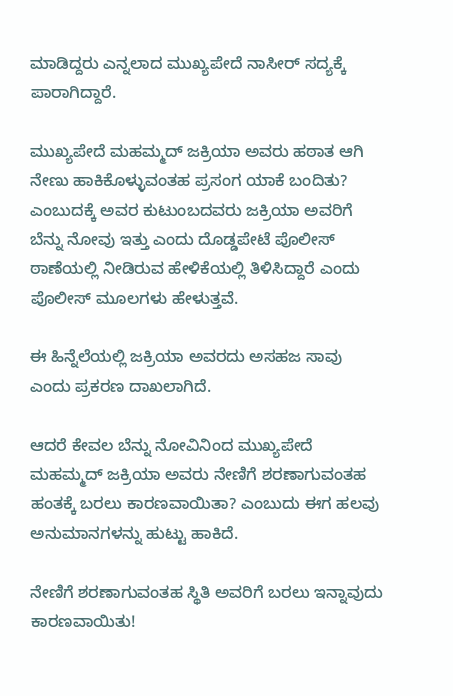ಮಾಡಿದ್ದರು ಎನ್ನಲಾದ ಮುಖ್ಯಪೇದೆ ನಾಸೀರ್‌ ಸದ್ಯಕ್ಕೆ ಪಾರಾಗಿದ್ದಾರೆ.

ಮುಖ್ಯಪೇದೆ ಮಹಮ್ಮದ್ ಜಕ್ರಿಯಾ ಅವರು ಹಠಾತ ಆಗಿ ನೇಣು ಹಾಕಿಕೊಳ್ಳುವಂತಹ ಪ್ರಸಂಗ ಯಾಕೆ ಬಂದಿತು? ಎಂಬುದಕ್ಕೆ ಅವರ ಕುಟುಂಬದವರು ಜಕ್ರಿಯಾ ಅವರಿಗೆ ಬೆನ್ನು ನೋವು ಇತ್ತು ಎಂದು ದೊಡ್ಡಪೇಟೆ ಪೊಲೀಸ್‌ ಠಾಣೆಯಲ್ಲಿ ನೀಡಿರುವ ಹೇಳಿಕೆಯಲ್ಲಿ ತಿಳಿಸಿದ್ದಾರೆ ಎಂದು ಪೊಲೀಸ್‌ ಮೂಲಗಳು ಹೇಳುತ್ತವೆ.

ಈ ಹಿನ್ನೆಲೆಯಲ್ಲಿ ಜಕ್ರಿಯಾ ಅವರದು ಅಸಹಜ ಸಾವು ಎಂದು ಪ್ರಕರಣ ದಾಖಲಾಗಿದೆ.

ಆದರೆ ಕೇವಲ ಬೆನ್ನು ನೋವಿನಿಂದ ಮುಖ್ಯಪೇದೆ ಮಹಮ್ಮದ್ ಜಕ್ರಿಯಾ ಅವರು ನೇಣಿಗೆ ಶರಣಾಗುವಂತಹ ಹಂತಕ್ಕೆ ಬರಲು ಕಾರಣವಾಯಿತಾ? ಎಂಬುದು ಈಗ ಹಲವು ಅನುಮಾನಗಳನ್ನು ಹುಟ್ಟು ಹಾಕಿದೆ.

ನೇಣಿಗೆ ಶರಣಾಗುವಂತಹ ಸ್ಥಿತಿ ಅವರಿಗೆ ಬರಲು ಇನ್ನಾವುದು ಕಾರಣವಾಯಿತು!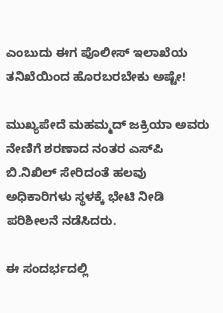ಎಂಬುದು ಈಗ ಪೊಲೀಸ್‌ ಇಲಾಖೆಯ ತನಿಖೆಯಿಂದ ಹೊರಬರಬೇಕು ಅಷ್ಟೇ!

ಮುಖ್ಯಪೇದೆ ಮಹಮ್ಮದ್ ಜಕ್ರಿಯಾ ಅವರು ನೇಣಿಗೆ ಶರಣಾದ ನಂತರ ಎಸ್‌ಪಿ ಬಿ.ನಿಖಿಲ್‌ ಸೇರಿದಂತೆ ಹಲವು ಅಧಿಕಾರಿಗಳು ಸ್ಥಳಕ್ಕೆ ಭೇಟಿ ನೀಡಿ ಪರಿಶೀಲನೆ ನಡೆಸಿದರು.

ಈ ಸಂದರ್ಭದಲ್ಲಿ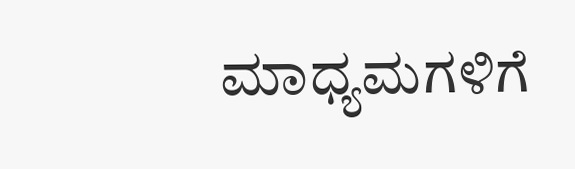ಮಾಧ್ಯಮಗಳಿಗೆ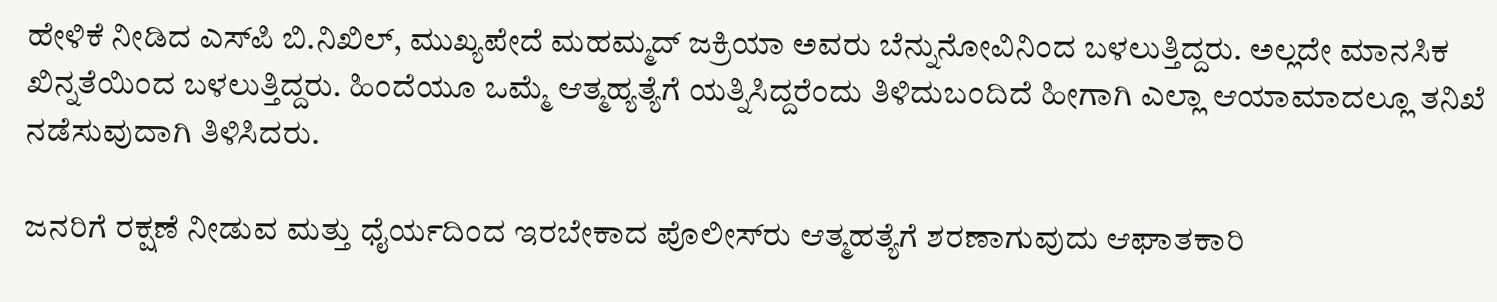ಹೇಳಿಕೆ ನೀಡಿದ ಎಸ್‌ಪಿ ಬಿ.ನಿಖಿಲ್‌, ಮುಖ್ಯಪೇದೆ ಮಹಮ್ಮದ್ ಜಕ್ರಿಯಾ ಅವರು ಬೆನ್ನುನೋವಿನಿಂದ ಬಳಲುತ್ತಿದ್ದರು. ಅಲ್ಲದೇ ಮಾನಸಿಕ ಖಿನ್ನತೆಯಿಂದ ಬಳಲುತ್ತಿದ್ದರು. ಹಿಂದೆಯೂ ಒಮ್ಮೆ ಆತ್ಮಹ್ಯತ್ಯೆಗೆ ಯತ್ನಿಸಿದ್ದರೆಂದು ತಿಳಿದುಬಂದಿದೆ ಹೀಗಾಗಿ ಎಲ್ಲಾ ಆಯಾಮಾದಲ್ಲೂ ತನಿಖೆ ನಡೆಸುವುದಾಗಿ ತಿಳಿಸಿದರು.

ಜನರಿಗೆ ರಕ್ಷಣೆ ನೀಡುವ ಮತ್ತು ಧೈರ್ಯದಿಂದ ಇರಬೇಕಾದ ಪೊಲೀಸ್‌ರು ಆತ್ಮಹತ್ಯೆಗೆ ಶರಣಾಗುವುದು ಆಘಾತಕಾರಿ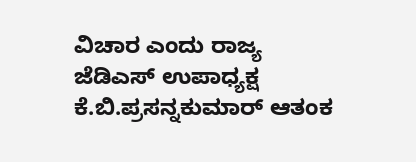ವಿಚಾರ ಎಂದು ರಾಜ್ಯ ಜೆಡಿಎಸ್ ಉಪಾಧ್ಯಕ್ಷ ಕೆ.ಬಿ.ಪ್ರಸನ್ನಕುಮಾರ್ ಆತಂಕ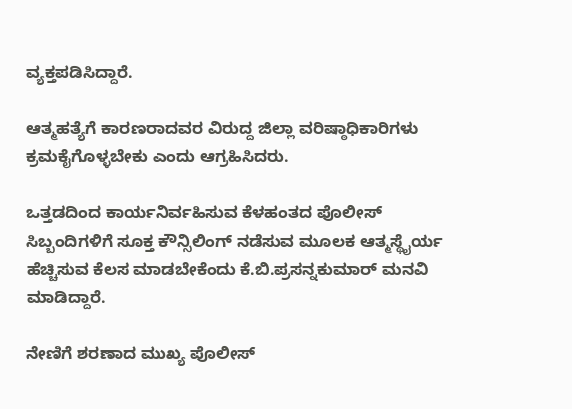ವ್ಯಕ್ತಪಡಿಸಿದ್ದಾರೆ.

ಆತ್ಮಹತ್ಯೆಗೆ ಕಾರಣರಾದವರ ವಿರುದ್ದ ಜಿಲ್ಲಾ ವರಿಷ್ಠಾಧಿಕಾರಿಗಳು ಕ್ರಮಕೈಗೊಳ್ಳಬೇಕು ಎಂದು ಆಗ್ರಹಿಸಿದರು.

ಒತ್ತಡದಿಂದ ಕಾರ್ಯನಿರ್ವಹಿಸುವ ಕೆಳಹಂತದ ಪೊಲೀಸ್ ಸಿಬ್ಬಂದಿಗಳಿಗೆ ಸೂಕ್ತ ಕೌನ್ಸಿಲಿಂಗ್ ನಡೆಸುವ ಮೂಲಕ ಆತ್ಮಸ್ಥೈರ್ಯ ಹೆಚ್ಚಿಸುವ ಕೆಲಸ ಮಾಡಬೇಕೆಂದು ಕೆ.ಬಿ.ಪ್ರಸನ್ನಕುಮಾರ್ ಮನವಿ ಮಾಡಿದ್ದಾರೆ.

ನೇಣಿಗೆ ಶರಣಾದ ಮುಖ್ಯ ಪೊಲೀಸ್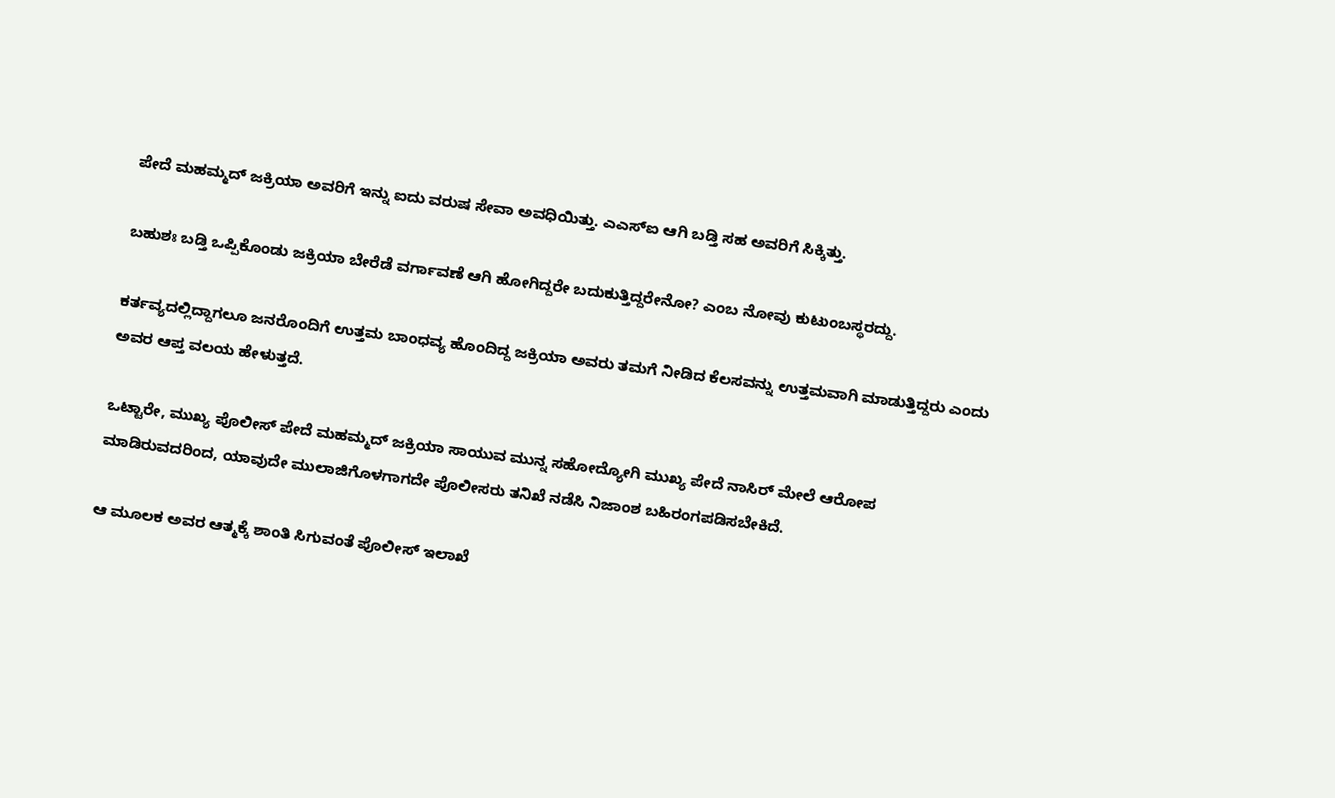ಪೇದೆ ಮಹಮ್ಮದ್ ಜಕ್ರಿಯಾ ಅವರಿಗೆ ಇನ್ನು ಐದು ವರುಷ ಸೇವಾ ಅವಧಿಯಿತ್ತು. ಎಎಸ್‌ಐ ಆಗಿ ಬಡ್ತಿ ಸಹ ಅವರಿಗೆ ಸಿಕ್ಕಿತ್ತು.

ಬಹುಶಃ ಬಡ್ತಿ ಒಪ್ಪಿಕೊಂಡು ಜಕ್ರಿಯಾ ಬೇರೆಡೆ ವರ್ಗಾವಣೆ ಆಗಿ ಹೋಗಿದ್ದರೇ ಬದುಕುತ್ತಿದ್ದರೇನೋ? ಎಂಬ ನೋವು ಕುಟುಂಬಸ್ಥರದ್ದು.

ಕರ್ತವ್ಯದಲ್ಲಿದ್ದಾಗಲೂ ಜನರೊಂದಿಗೆ ಉತ್ತಮ ಬಾಂಧವ್ಯ ಹೊಂದಿದ್ದ ಜಕ್ರಿಯಾ ಅವರು ತಮಗೆ ನೀಡಿದ ಕೆಲಸವನ್ನು ಉತ್ತಮವಾಗಿ ಮಾಡುತ್ತಿದ್ದರು ಎಂದು ಅವರ ಆಪ್ತ ವಲಯ ಹೇಳುತ್ತದೆ.

ಒಟ್ಟಾರೇ, ಮುಖ್ಯ ಪೊಲೀಸ್ ಪೇದೆ ಮಹಮ್ಮದ್ ಜಕ್ರಿಯಾ ಸಾಯುವ ಮುನ್ನ ಸಹೋದ್ಯೋಗಿ ಮುಖ್ಯ ಪೇದೆ ನಾಸಿರ್‌ ಮೇಲೆ ಆರೋಪ ಮಾಡಿರುವದರಿಂದ, ಯಾವುದೇ ಮುಲಾಜಿಗೊಳಗಾಗದೇ ಪೊಲೀಸರು ತನಿಖೆ ನಡೆಸಿ ನಿಜಾಂಶ ಬಹಿರಂಗಪಡಿಸಬೇಕಿದೆ.

ಆ ಮೂಲಕ ಅವರ ಆತ್ಮಕ್ಕೆ ಶಾಂತಿ ಸಿಗುವಂತೆ ಪೊಲೀಸ್‌ ಇಲಾಖೆ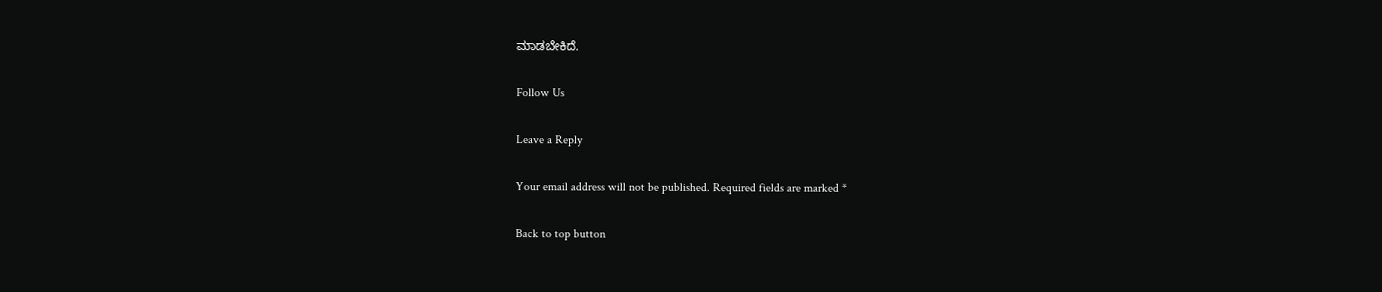ಮಾಡಬೇಕಿದೆ.

Follow Us

Leave a Reply

Your email address will not be published. Required fields are marked *

Back to top button